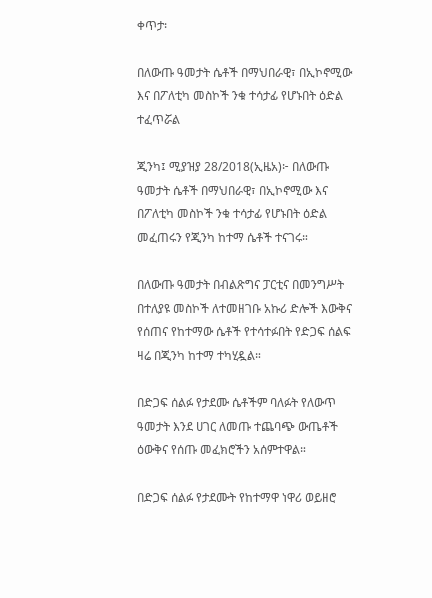ቀጥታ፡

በለውጡ ዓመታት ሴቶች በማህበራዊ፣ በኢኮኖሚው እና በፖለቲካ መስኮች ንቁ ተሳታፊ የሆኑበት ዕድል ተፈጥሯል

ጂንካ፤ ሚያዝያ 28/2018(ኢዜአ)፦ በለውጡ ዓመታት ሴቶች በማህበራዊ፣ በኢኮኖሚው እና በፖለቲካ መስኮች ንቁ ተሳታፊ የሆኑበት ዕድል መፈጠሩን የጂንካ ከተማ ሴቶች ተናገሩ።

በለውጡ ዓመታት በብልጽግና ፓርቲና በመንግሥት በተለያዩ መስኮች ለተመዘገቡ አኩሪ ድሎች እውቅና የሰጠና የከተማው ሴቶች የተሳተፉበት የድጋፍ ሰልፍ ዛሬ በጂንካ ከተማ ተካሂዷል።

በድጋፍ ሰልፉ የታደሙ ሴቶችም ባለፉት የለውጥ ዓመታት እንደ ሀገር ለመጡ ተጨባጭ ውጤቶች ዕውቅና የሰጡ መፈክሮችን አሰምተዋል።

በድጋፍ ሰልፉ የታደሙት የከተማዋ ነዋሪ ወይዘሮ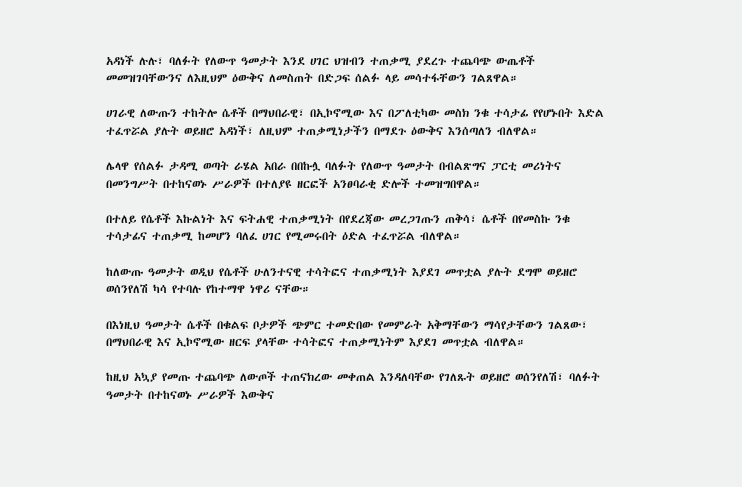አዳነች ሉሉ፣ ባለፉት የለውጥ ዓመታት እንደ ሀገር ህዝብን ተጠቃሚ ያደረጉ ተጨባጭ ውጤቶች መመዝገባቸውንና ለእዚህም ዕውቅና ለመስጠት በድጋፍ ሰልፉ ላይ መሳተፋቸውን ገልጸዋል።

ሀገራዊ ለውጡን ተከትሎ ሴቶች በማህበራዊ፣ በኢኮኖሚው እና በፖለቲካው መስክ ንቁ ተሳታፊ የየሆኑበት እድል ተፈጥሯል ያሉት ወይዘሮ አዳነች፣ ለዚህም ተጠቃሚነታችን በማደጉ ዕውቅና እንሰጣለን ብለዋል።

ሌላዋ የሰልፉ ታዳሚ ወጣት ራሄል አበራ በበኩሏ ባለፉት የለውጥ ዓመታት በብልጽግና ፓርቲ መሪነትና በመንግሥት በተከናወኑ ሥራዎች በተለያዩ ዘርፎች አንፀባራቂ ድሎች ተመዝግበዋል።

በተለይ የሴቶች እኩልነት እና ፍትሐዊ ተጠቃሚነት በየደረጃው መረጋገጡን ጠቅሳ፣ ሴቶች በየመስኩ ንቁ ተሳታፊና ተጠቃሚ ከመሆን ባለፈ ሀገር የሚመሩበት ዕድል ተፈጥሯል ብለዋል።

ከለውጡ ዓመታት ወዲህ የሴቶች ሁለንተናዊ ተሳትፎና ተጠቃሚነት እያደገ መጥቷል ያሉት ደግሞ ወይዘሮ ወሰንየለሽ ካሳ የተባሉ የከተማዋ ነዋሪ ናቸው።

በእነዚህ ዓመታት ሴቶች በቁልፍ ቦታዎች ጭምር ተመድበው የመምራት አቅማቸውን ማሳየታቸውን ገልጸው፣ በማህበራዊ እና ኢኮኖሚው ዘርፍ ያላቸው ተሳትፎና ተጠቃሚነትም እያደገ መጥቷል ብለዋል።

ከዚህ አኳያ የመጡ ተጨባጭ ለውጦች ተጠናክረው መቀጠል እንዳለባቸው የገለጹት ወይዘሮ ወሰንየለሽ፣ ባለፉት ዓመታት በተከናወኑ ሥራዎች እውቅና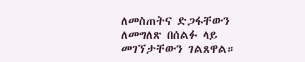ለመስጠትና ድጋፋቸውን ለመግለጽ በሰልፉ ላይ መገኘታቸውን ገልጸዋል።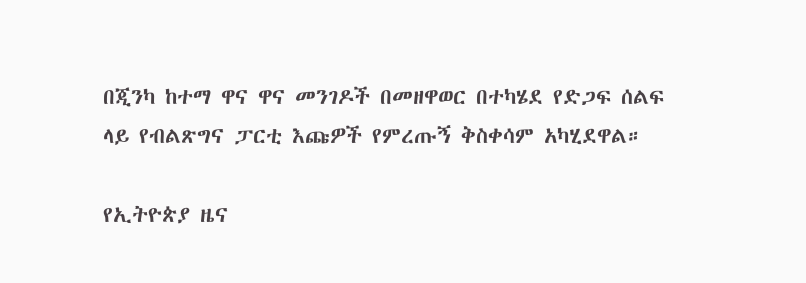በጂንካ ከተማ ዋና ዋና መንገዶች በመዘዋወር በተካሄደ የድጋፍ ሰልፍ ላይ የብልጽግና ፓርቲ እጩዎች የምረጡኝ ቅስቀሳም አካሂደዋል።

የኢትዮጵያ ዜና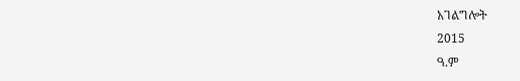አገልግሎት
2015
ዓ.ም